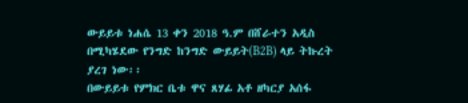ውይይቱ ነሐሴ 13 ቀን 2018 ዓ.ም በሸራተን አዲስ በሚካሄደው የንግድ ከንግድ ውይይት(B2B) ላይ ትኩረት ያረገ ነው፡፡
በውይይቱ የምክር ቤቱ ዋና ጸሃፊ አቶ ዘካርያ አሰፋ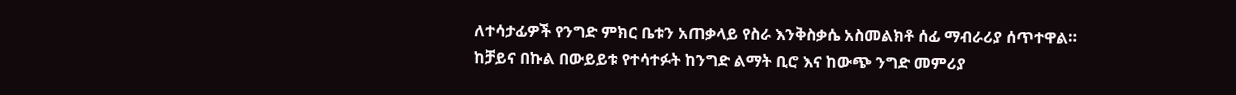ለተሳታፊዎች የንግድ ምክር ቤቱን አጠቃላይ የስራ እንቅስቃሴ አስመልክቶ ሰፊ ማብራሪያ ሰጥተዋል።
ከቻይና በኩል በውይይቱ የተሳተፉት ከንግድ ልማት ቢሮ እና ከውጭ ንግድ መምሪያ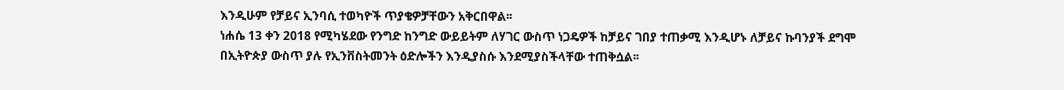እንዲሁም የቻይና ኢንባሲ ተወካዮች ጥያቄዎቻቸውን አቅርበዋል፡፡
ነሐሴ 13 ቀን 2018 የሚካሄደው የንግድ ከንግድ ውይይትም ለሃገር ውስጥ ነጋዴዎች ከቻይና ገበያ ተጠቃሚ እንዲሆኑ ለቻይና ኩባንያች ደግሞ በኢትዮጵያ ውስጥ ያሉ የኢንቨስትመንት ዕድሎችን እንዲያስሱ እንደሚያስችላቸው ተጠቅሷል፡፡